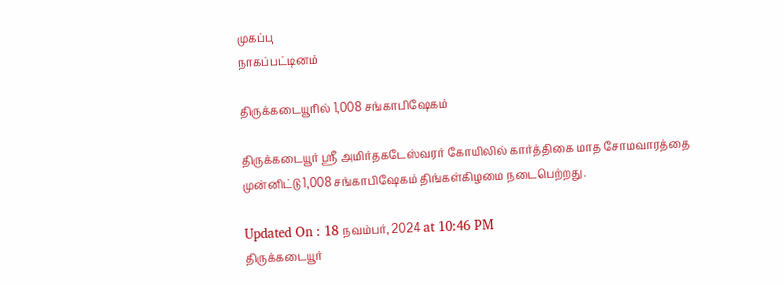முகப்பு
நாகப்பட்டினம்

திருக்கடையூரில் 1,008 சங்காபிஷேகம்

திருக்கடையூர் ஸ்ரீ அமிர்தகடேஸ்வரர் கோயிலில் கார்த்திகை மாத சோமவாரத்தை முன்னிட்டு 1,008 சங்காபிஷேகம் திங்கள்கிழமை நடைபெற்றது.

Updated On : 18 நவம்பர், 2024 at 10:46 PM
திருக்கடையூர்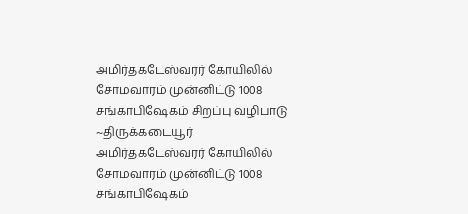அமிர்தகடேஸ்வரர் கோயிலில் சோமவாரம் முன்னிட்டு 1008 சங்காபிஷேகம் சிறப்பு வழிபாடு ~திருக்கடையூர் அமிர்தகடேஸ்வரர் கோயிலில் சோமவாரம் முன்னிட்டு 1008 சங்காபிஷேகம்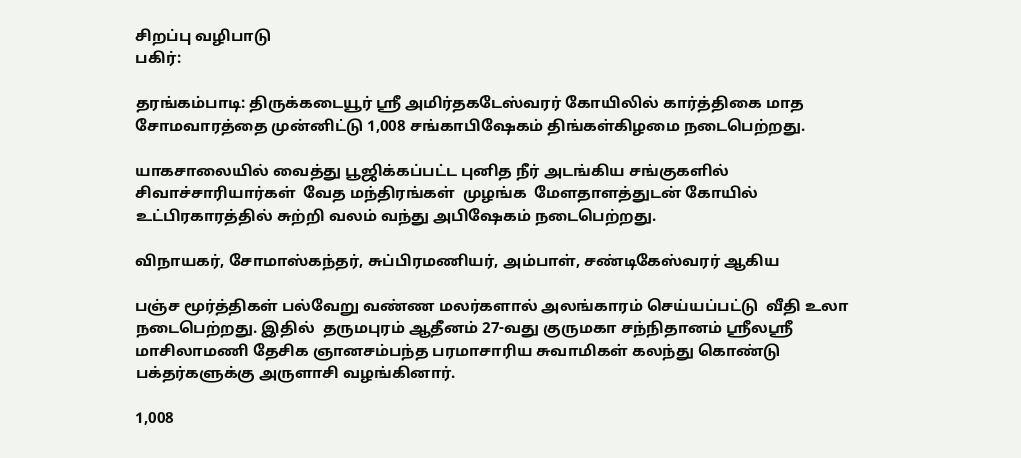சிறப்பு வழிபாடு
பகிர்:

தரங்கம்பாடி: திருக்கடையூர் ஸ்ரீ அமிர்தகடேஸ்வரர் கோயிலில் கார்த்திகை மாத சோமவாரத்தை முன்னிட்டு 1,008 சங்காபிஷேகம் திங்கள்கிழமை நடைபெற்றது.

யாகசாலையில் வைத்து பூஜிக்கப்பட்ட புனித நீர் அடங்கிய சங்குகளில்  சிவாச்சாரியார்கள்  வேத மந்திரங்கள்  முழங்க  மேளதாளத்துடன் கோயில் உட்பிரகாரத்தில் சுற்றி வலம் வந்து அபிஷேகம் நடைபெற்றது.

விநாயகர், சோமாஸ்கந்தர், சுப்பிரமணியர், அம்பாள், சண்டிகேஸ்வரர் ஆகிய

பஞ்ச மூர்த்திகள் பல்வேறு வண்ண மலர்களால் அலங்காரம் செய்யப்பட்டு  வீதி உலா நடைபெற்றது. இதில்  தருமபுரம் ஆதீனம் 27-வது குருமகா சந்நிதானம் ஸ்ரீலஸ்ரீ மாசிலாமணி தேசிக ஞானசம்பந்த பரமாசாரிய சுவாமிகள் கலந்து கொண்டு பக்தர்களுக்கு அருளாசி வழங்கினார்.

1,008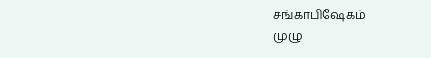சங்காபிஷேகம்
முழு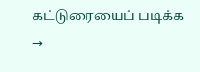கட்டுரையைப் படிக்க →